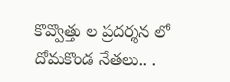కొవ్వొత్తు ల ప్రదర్శన లో దోమకొండ నేతలు.. .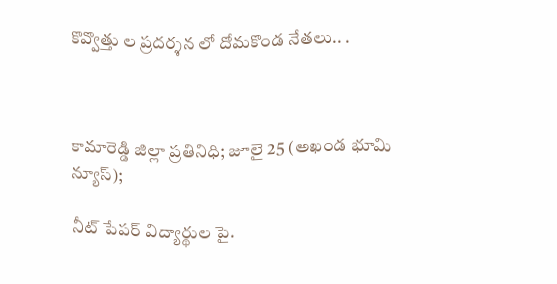కొవ్వొత్తు ల ప్రదర్శన లో దోమకొండ నేతలు.. .



కామారెడ్డి జిల్లా ప్రతినిధి; జూలై 25 (అఖండ భూమి న్యూస్);

నీట్ పేపర్ విద్యార్థుల పై.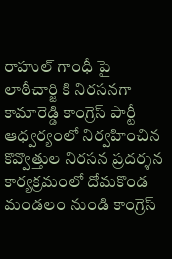రాహుల్ గాంధీ పై లాఠీచార్జి కి నిరసనగా కామారెడ్డి కాంగ్రెస్ పార్టీ ఆధ్వర్యంలో నిర్వహించిన కొవ్వొత్తుల నిరసన ప్రదర్శన కార్యక్రమంలో దోమకొండ మండలం నుండి కాంగ్రెస్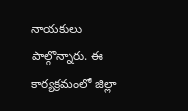నాయకులు పాల్గొన్నారు. ఈ కార్యక్రమంలో జిల్లా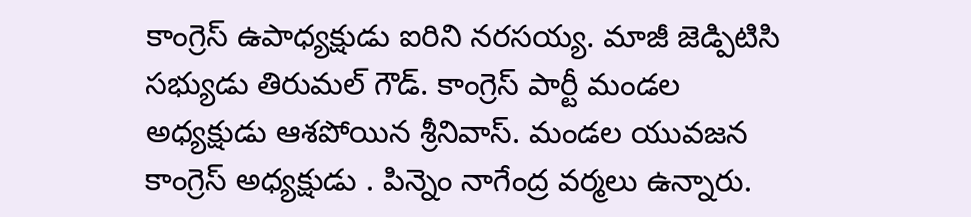కాంగ్రెస్ ఉపాధ్యక్షుడు ఐరిని నరసయ్య. మాజీ జెడ్పిటిసి సభ్యుడు తిరుమల్ గౌడ్. కాంగ్రెస్ పార్టీ మండల అధ్యక్షుడు ఆశపోయిన శ్రీనివాస్. మండల యువజన కాంగ్రెస్ అధ్యక్షుడు . పిన్నెం నాగేంద్ర వర్మలు ఉన్నారు.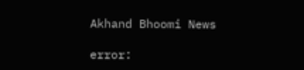Akhand Bhoomi News

error: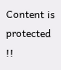Content is protected !!